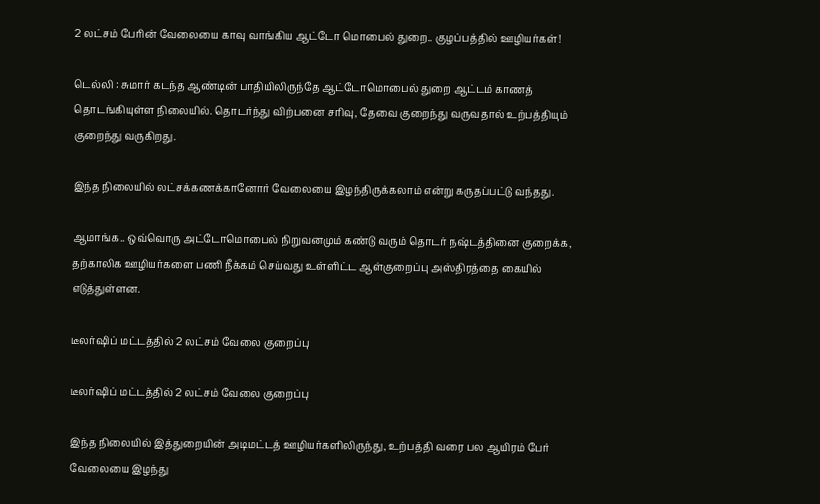2 லட்சம் பேரின் வேலையை காவு வாங்கிய ஆட்டோ மொபைல் துறை.. குழப்பத்தில் ஊழியர்கள்!

டெல்லி : சுமார் கடந்த ஆண்டின் பாதியிலிருந்தே ஆட்டோமொபைல் துறை ஆட்டம் காணத் தொடங்கியுள்ள நிலையில். தொடர்ந்து விற்பனை சரிவு, தேவை குறைந்து வருவதால் உற்பத்தியும் குறைந்து வருகிறது.

இந்த நிலையில் லட்சக்கணக்கானோர் வேலையை இழந்திருக்கலாம் என்று கருதப்பட்டு வந்தது.

ஆமாங்க.. ஒவ்வொரு அட்டோமொபைல் நிறுவனமும் கண்டு வரும் தொடர் நஷ்டத்தினை குறைக்க, தற்காலிக ஊழியர்களை பணி நீக்கம் செய்வது உள்ளிட்ட ஆள்குறைப்பு அஸ்திரத்தை கையில் எடுத்துள்ளன.

டீலர்ஷிப் மட்டத்தில் 2 லட்சம் வேலை குறைப்பு

டீலர்ஷிப் மட்டத்தில் 2 லட்சம் வேலை குறைப்பு

இந்த நிலையில் இத்துறையின் அடிமட்டத் ஊழியர்களிலிருந்து, உற்பத்தி வரை பல ஆயிரம் பேர் வேலையை இழந்து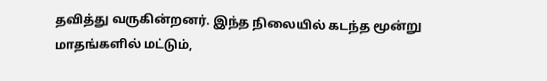தவித்து வருகின்றனர். இந்த நிலையில் கடந்த மூன்று மாதங்களில் மட்டும்,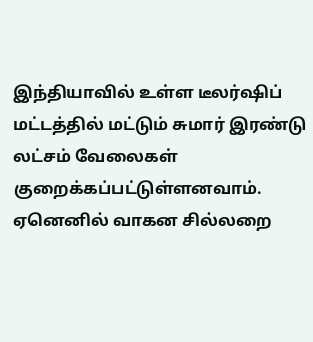இந்தியாவில் உள்ள டீலர்ஷிப் மட்டத்தில் மட்டும் சுமார் இரண்டு லட்சம் வேலைகள் குறைக்கப்பட்டுள்ளனவாம். ஏனெனில் வாகன சில்லறை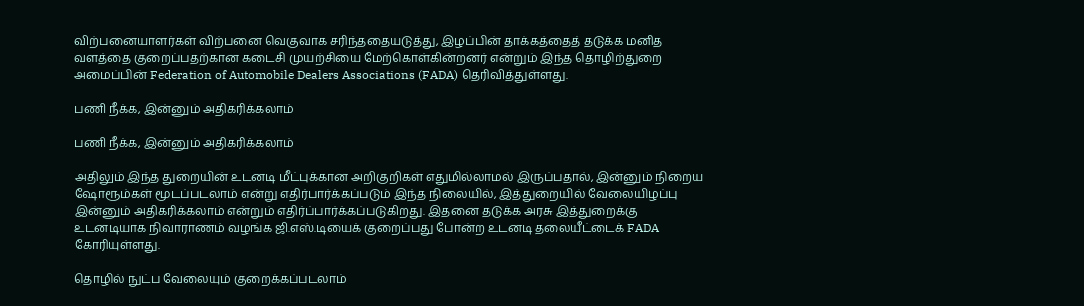விற்பனையாளர்கள் விற்பனை வெகுவாக சரிந்ததையடுத்து, இழப்பின் தாக்கத்தைத் தடுக்க மனித வளத்தை குறைப்பதற்கான கடைசி முயற்சியை மேற்கொள்கின்றனர் என்றும் இந்த தொழிற்துறை அமைப்பின் Federation of Automobile Dealers Associations (FADA) தெரிவித்துள்ளது.

பணி நீக்க, இன்னும் அதிகரிக்கலாம்

பணி நீக்க, இன்னும் அதிகரிக்கலாம்

அதிலும் இந்த துறையின் உடனடி மீட்புக்கான அறிகுறிகள் எதுமில்லாமல் இருப்பதால், இன்னும் நிறைய ஷோரூம்கள் மூடப்படலாம் என்று எதிர்பார்க்கப்படும் இந்த நிலையில், இத்துறையில் வேலையிழப்பு இன்னும் அதிகரிக்கலாம் என்றும் எதிர்ப்பார்க்கப்படுகிறது. இதனை தடுக்க அரசு இத்துறைக்கு உடனடியாக நிவாராணம் வழங்க ஜி.எஸ்.டியைக் குறைப்பது போன்ற உடனடி தலையீட்டைக் FADA கோரியுள்ளது.

தொழில் நுட்ப வேலையும் குறைக்கப்படலாம்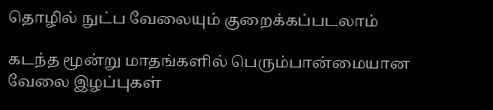தொழில் நுட்ப வேலையும் குறைக்கப்படலாம்

கடந்த மூன்று மாதங்களில் பெரும்பான்மையான வேலை இழப்புகள்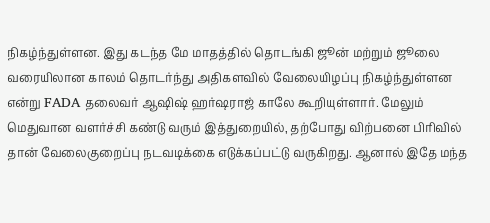நிகழ்ந்துள்ளன. இது கடந்த மே மாதத்தில் தொடங்கி ஜூன் மற்றும் ஜூலை வரையிலான காலம் தொடர்ந்து அதிகளவில் வேலையிழப்பு நிகழ்ந்துள்ளன என்று FADA தலைவர் ஆஷிஷ் ஹர்ஷராஜ் காலே கூறியுள்ளார். மேலும் மெதுவான வளர்ச்சி கண்டு வரும் இத்துறையில், தற்போது விற்பனை பிரிவில் தான் வேலைகுறைப்பு நடவடிக்கை எடுக்கப்பட்டு வருகிறது. ஆனால் இதே மந்த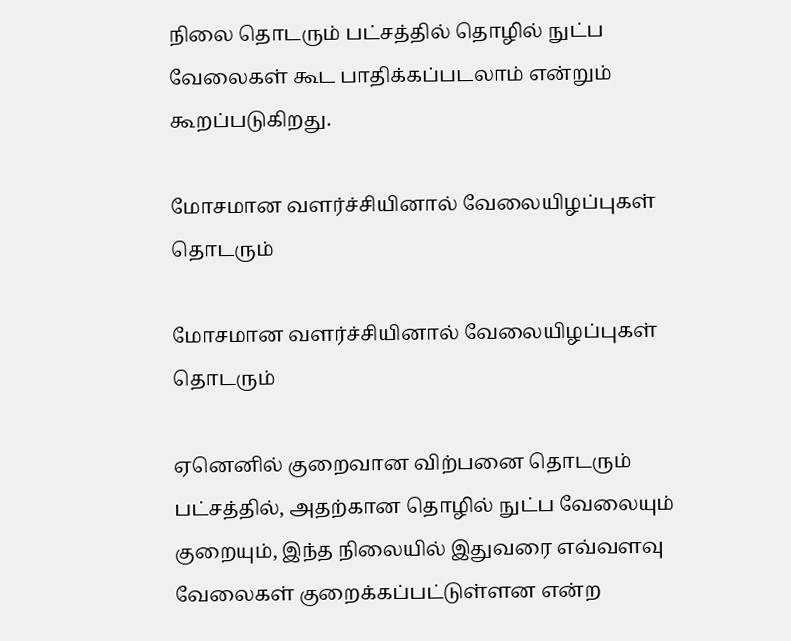நிலை தொடரும் பட்சத்தில் தொழில் நுட்ப வேலைகள் கூட பாதிக்கப்படலாம் என்றும் கூறப்படுகிறது.

மோசமான வளர்ச்சியினால் வேலையிழப்புகள் தொடரும்

மோசமான வளர்ச்சியினால் வேலையிழப்புகள் தொடரும்

ஏனெனில் குறைவான விற்பனை தொடரும் பட்சத்தில், அதற்கான தொழில் நுட்ப வேலையும் குறையும், இந்த நிலையில் இதுவரை எவ்வளவு வேலைகள் குறைக்கப்பட்டுள்ளன என்ற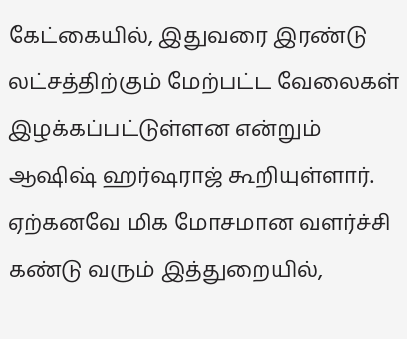கேட்கையில், இதுவரை இரண்டு லட்சத்திற்கும் மேற்பட்ட வேலைகள் இழக்கப்பட்டுள்ளன என்றும் ஆஷிஷ் ஹர்ஷராஜ் கூறியுள்ளார். ஏற்கனவே மிக மோசமான வளர்ச்சி கண்டு வரும் இத்துறையில்,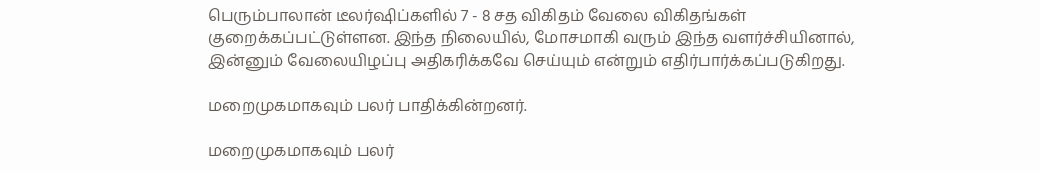பெரும்பாலான் டீலர்ஷிப்களில் 7 - 8 சத விகிதம் வேலை விகிதங்கள் குறைக்கப்பட்டுள்ளன. இந்த நிலையில், மோசமாகி வரும் இந்த வளர்ச்சியினால், இன்னும் வேலையிழப்பு அதிகரிக்கவே செய்யும் என்றும் எதிர்பார்க்கப்படுகிறது.

மறைமுகமாகவும் பலர் பாதிக்கின்றனர்.

மறைமுகமாகவும் பலர்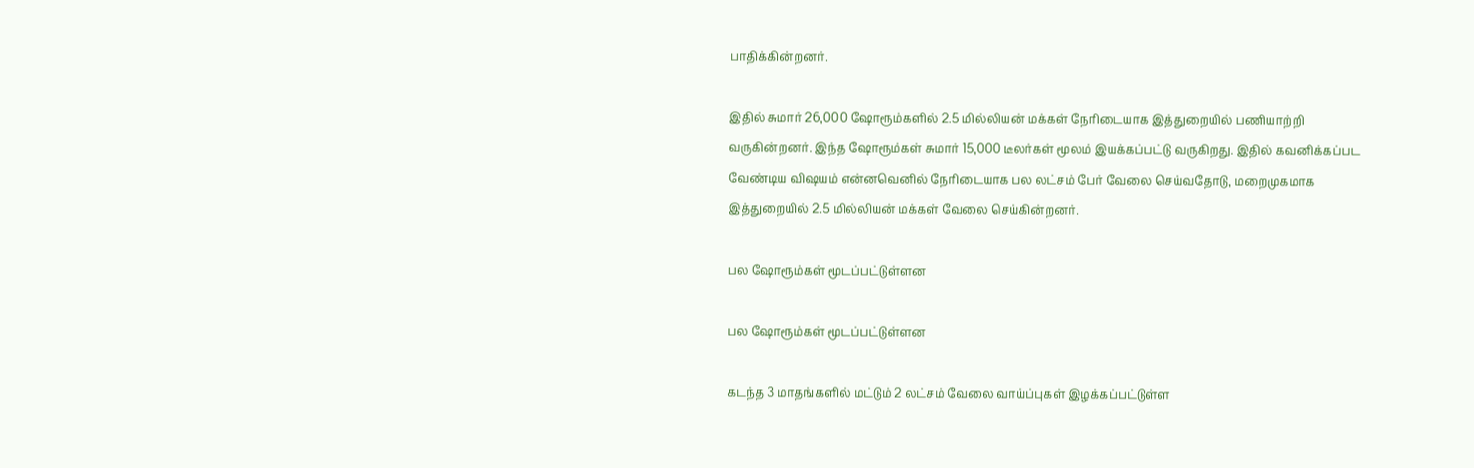பாதிக்கின்றனர்.

இதில் சுமார் 26,000 ஷோரூம்களில் 2.5 மில்லியன் மக்கள் நேரிடையாக இத்துறையில் பணியாற்றி வருகின்றனர். இந்த ஷோரூம்கள் சுமார் 15,000 டீலர்கள் மூலம் இயக்கப்பட்டு வருகிறது. இதில் கவனிக்கப்பட வேண்டிய விஷயம் என்னவெனில் நேரிடையாக பல லட்சம் பேர் வேலை செய்வதோடு, மறைமுகமாக இத்துறையில் 2.5 மில்லியன் மக்கள் வேலை செய்கின்றனர்.

பல ஷோரூம்கள் மூடப்பட்டுள்ளன

பல ஷோரூம்கள் மூடப்பட்டுள்ளன

கடந்த 3 மாதங்களில் மட்டும் 2 லட்சம் வேலை வாய்ப்புகள் இழக்கப்பட்டுள்ள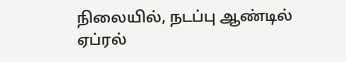நிலையில், நடப்பு ஆண்டில் ஏப்ரல்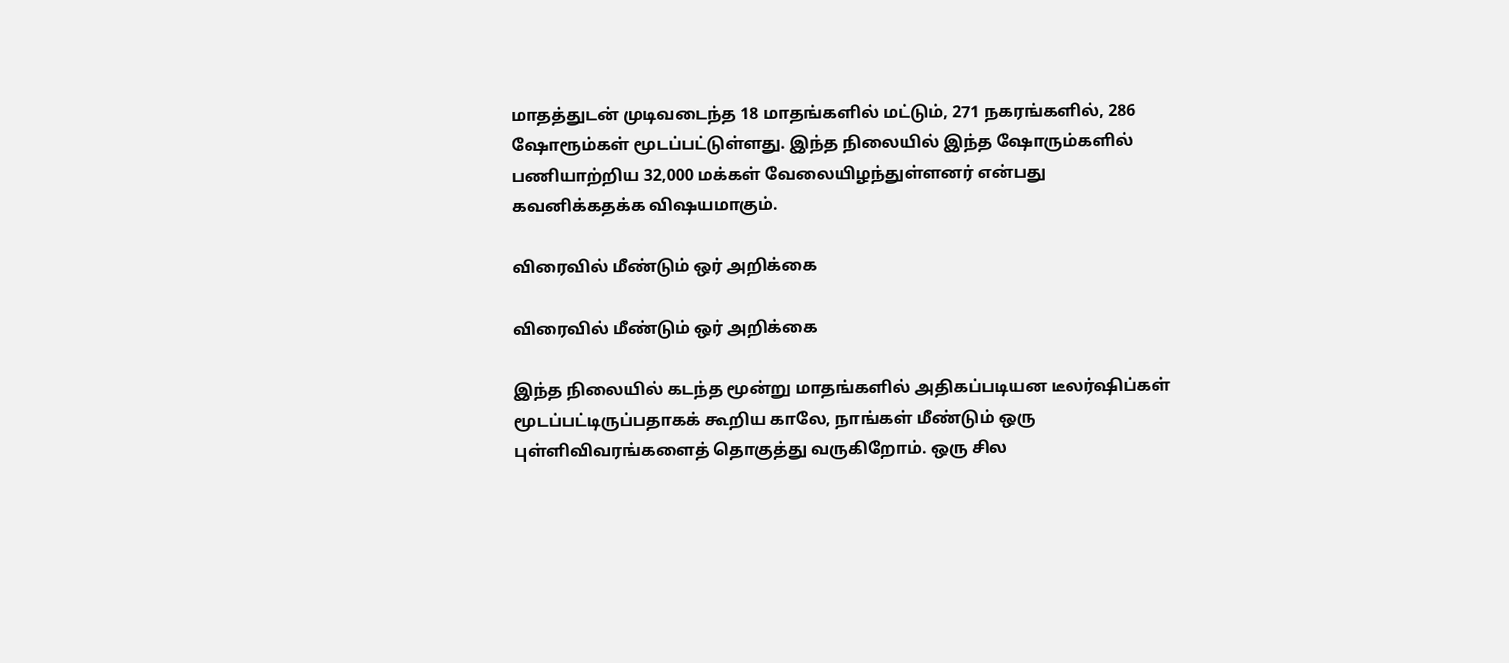மாதத்துடன் முடிவடைந்த 18 மாதங்களில் மட்டும், 271 நகரங்களில், 286 ஷோரூம்கள் மூடப்பட்டுள்ளது. இந்த நிலையில் இந்த ஷோரும்களில் பணியாற்றிய 32,000 மக்கள் வேலையிழந்துள்ளனர் என்பது கவனிக்கதக்க விஷயமாகும்.

விரைவில் மீண்டும் ஒர் அறிக்கை

விரைவில் மீண்டும் ஒர் அறிக்கை

இந்த நிலையில் கடந்த மூன்று மாதங்களில் அதிகப்படியன டீலர்ஷிப்கள் மூடப்பட்டிருப்பதாகக் கூறிய காலே, நாங்கள் மீண்டும் ஒரு புள்ளிவிவரங்களைத் தொகுத்து வருகிறோம். ஒரு சில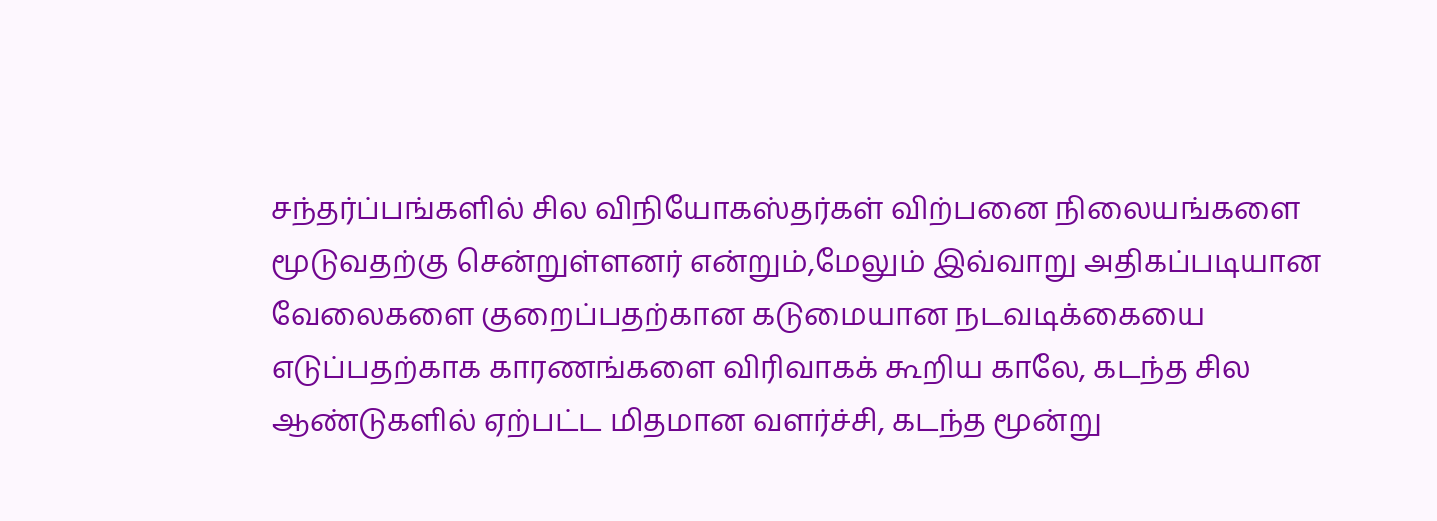சந்தர்ப்பங்களில் சில விநியோகஸ்தர்கள் விற்பனை நிலையங்களை மூடுவதற்கு சென்றுள்ளனர் என்றும்,மேலும் இவ்வாறு அதிகப்படியான வேலைகளை குறைப்பதற்கான கடுமையான நடவடிக்கையை எடுப்பதற்காக காரணங்களை விரிவாகக் கூறிய காலே, கடந்த சில ஆண்டுகளில் ஏற்பட்ட மிதமான வளர்ச்சி, கடந்த மூன்று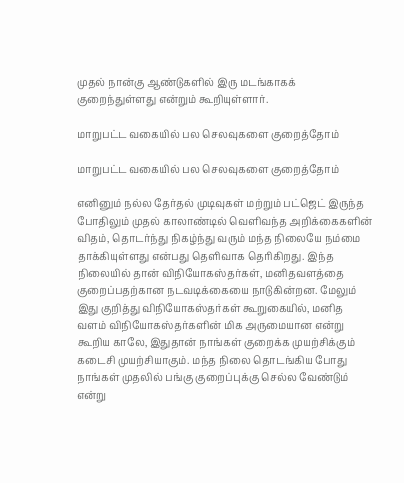முதல் நான்கு ஆண்டுகளில் இரு மடங்காகக் குறைந்துள்ளது என்றும் கூறியுள்ளார்.

மாறுபட்ட வகையில் பல செலவுகளை குறைத்தோம்

மாறுபட்ட வகையில் பல செலவுகளை குறைத்தோம்

எனினும் நல்ல தேர்தல் முடிவுகள் மற்றும் பட்ஜெட் இருந்த போதிலும் முதல் காலாண்டில் வெளிவந்த அறிக்கைகளின் விதம், தொடர்ந்து நிகழ்ந்து வரும் மந்த நிலையே நம்மை தாக்கியுள்ளது என்பது தெளிவாக தெரிகிறது. இந்த நிலையில் தான் விநியோகஸ்தர்கள், மனிதவளத்தை குறைப்பதற்கான நடவடிக்கையை நாடுகின்றன. மேலும் இது குறித்து விநியோகஸ்தர்கள் கூறுகையில், மனித வளம் விநியோகஸ்தர்களின் மிக அருமையான என்று கூறிய காலே, இதுதான் நாங்கள் குறைக்க முயற்சிக்கும் கடைசி முயற்சியாகும். மந்த நிலை தொடங்கிய போது நாங்கள் முதலில் பங்கு குறைப்புக்கு செல்ல வேண்டும் என்று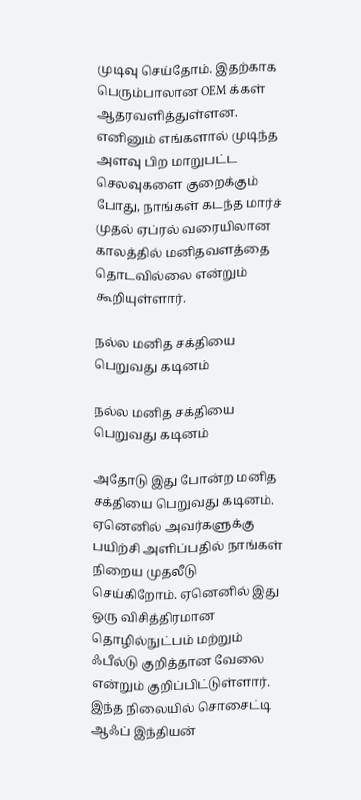முடிவு செய்தோம். இதற்காக பெரும்பாலான OEM க்கள் ஆதரவளித்துள்ளன. எனினும் எங்களால் முடிந்த அளவு பிற மாறுபட்ட செலவுகளை குறைக்கும் போது, நாங்கள் கடந்த மார்ச் முதல் ஏப்ரல் வரையிலான காலத்தில் மனிதவளத்தை தொடவில்லை என்றும் கூறியுள்ளார்.

நல்ல மனித சக்தியை பெறுவது கடினம்

நல்ல மனித சக்தியை பெறுவது கடினம்

அதோடு இது போன்ற மனித சக்தியை பெறுவது கடினம். ஏனெனில் அவர்களுக்கு பயிற்சி அளிப்பதில் நாங்கள் நிறைய முதலீடு செய்கிறோம். ஏனெனில் இது ஒரு விசித்திரமான தொழில்நுட்பம் மற்றும் ஃபீல்டு குறித்தான வேலை என்றும் குறிப்பிட்டுள்ளார். இந்த நிலையில் சொசைட்டி ஆஃப் இந்தியன்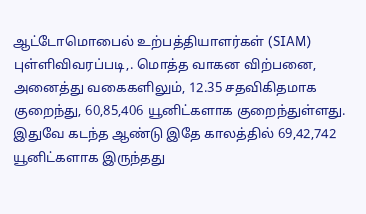ஆட்டோமொபைல் உற்பத்தியாளர்கள் (SIAM) புள்ளிவிவரப்படி,. மொத்த வாகன விற்பனை, அனைத்து வகைகளிலும், 12.35 சதவிகிதமாக குறைந்து, 60,85,406 யூனிட்களாக குறைந்துள்ளது. இதுவே கடந்த ஆண்டு இதே காலத்தில் 69,42,742 யூனிட்களாக இருந்தது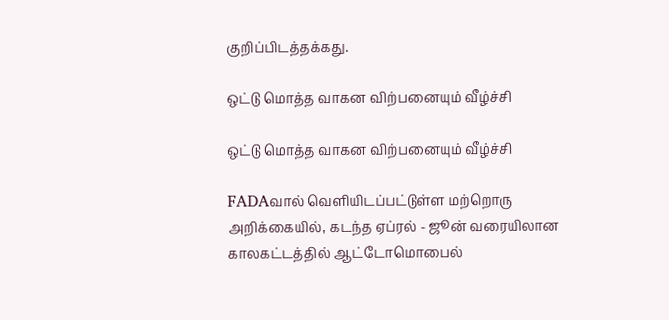குறிப்பிடத்தக்கது.

ஒட்டு மொத்த வாகன விற்பனையும் வீழ்ச்சி

ஒட்டு மொத்த வாகன விற்பனையும் வீழ்ச்சி

FADAவால் வெளியிடப்பட்டுள்ள மற்றொரு அறிக்கையில், கடந்த ஏப்ரல் - ஜூன் வரையிலான காலகட்டத்தில் ஆட்டோமொபைல்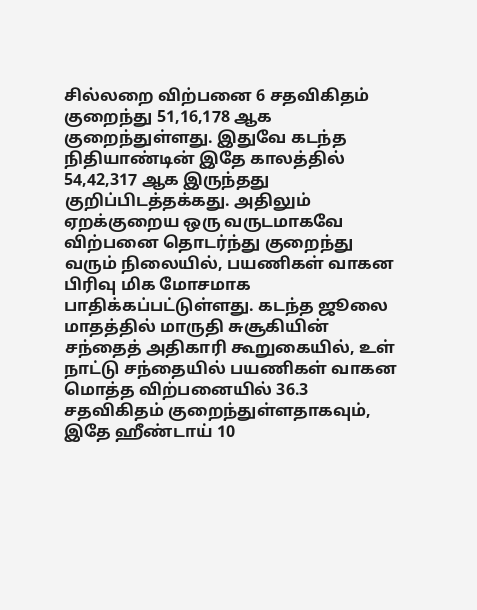சில்லறை விற்பனை 6 சதவிகிதம் குறைந்து 51,16,178 ஆக குறைந்துள்ளது. இதுவே கடந்த நிதியாண்டின் இதே காலத்தில் 54,42,317 ஆக இருந்தது குறிப்பிடத்தக்கது. அதிலும் ஏறக்குறைய ஒரு வருடமாகவே விற்பனை தொடர்ந்து குறைந்து வரும் நிலையில், பயணிகள் வாகன பிரிவு மிக மோசமாக பாதிக்கப்பட்டுள்ளது. கடந்த ஜூலை மாதத்தில் மாருதி சுசூகியின் சந்தைத் அதிகாரி கூறுகையில், உள் நாட்டு சந்தையில் பயணிகள் வாகன மொத்த விற்பனையில் 36.3 சதவிகிதம் குறைந்துள்ளதாகவும், இதே ஹீண்டாய் 10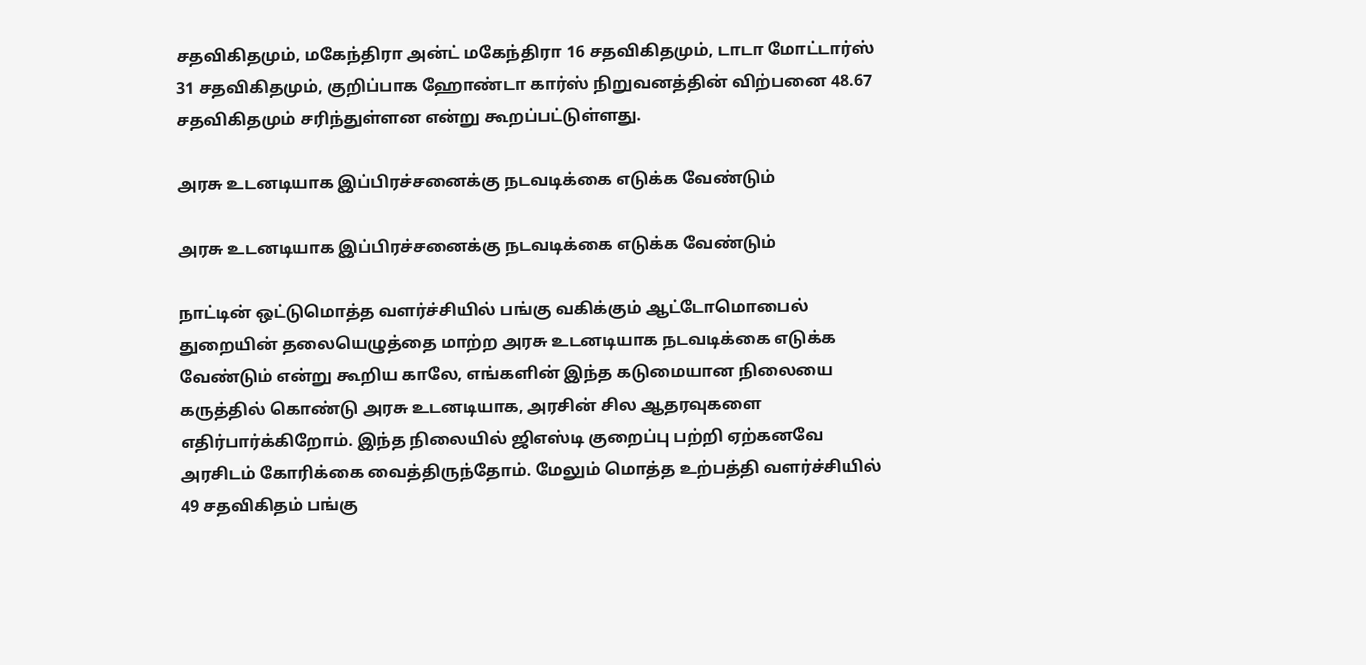சதவிகிதமும், மகேந்திரா அன்ட் மகேந்திரா 16 சதவிகிதமும், டாடா மோட்டார்ஸ் 31 சதவிகிதமும், குறிப்பாக ஹோண்டா கார்ஸ் நிறுவனத்தின் விற்பனை 48.67 சதவிகிதமும் சரிந்துள்ளன என்று கூறப்பட்டுள்ளது.

அரசு உடனடியாக இப்பிரச்சனைக்கு நடவடிக்கை எடுக்க வேண்டும்

அரசு உடனடியாக இப்பிரச்சனைக்கு நடவடிக்கை எடுக்க வேண்டும்

நாட்டின் ஒட்டுமொத்த வளர்ச்சியில் பங்கு வகிக்கும் ஆட்டோமொபைல் துறையின் தலையெழுத்தை மாற்ற அரசு உடனடியாக நடவடிக்கை எடுக்க வேண்டும் என்று கூறிய காலே, எங்களின் இந்த கடுமையான நிலையை கருத்தில் கொண்டு அரசு உடனடியாக, அரசின் சில ஆதரவுகளை எதிர்பார்க்கிறோம். இந்த நிலையில் ஜிஎஸ்டி குறைப்பு பற்றி ஏற்கனவே அரசிடம் கோரிக்கை வைத்திருந்தோம். மேலும் மொத்த உற்பத்தி வளர்ச்சியில் 49 சதவிகிதம் பங்கு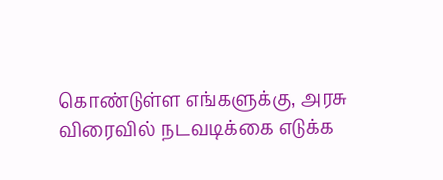கொண்டுள்ள எங்களுக்கு, அரசு விரைவில் நடவடிக்கை எடுக்க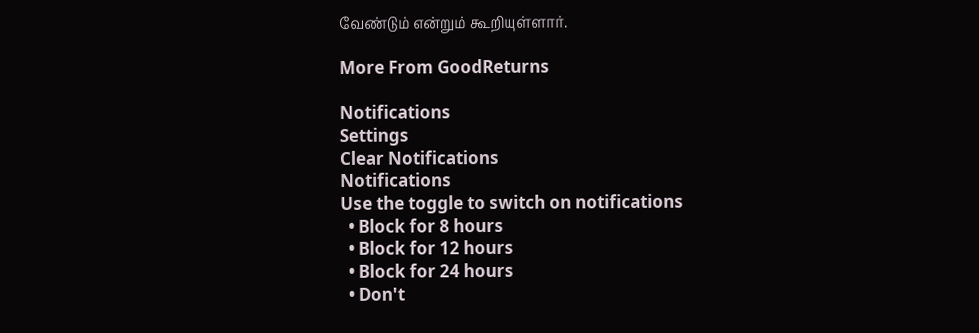வேண்டும் என்றும் கூறியுள்ளார்.

More From GoodReturns

Notifications
Settings
Clear Notifications
Notifications
Use the toggle to switch on notifications
  • Block for 8 hours
  • Block for 12 hours
  • Block for 24 hours
  • Don't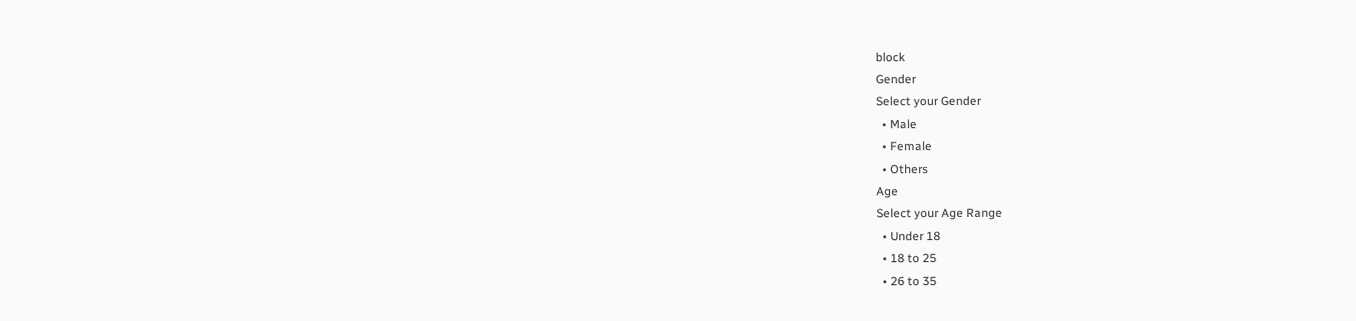block
Gender
Select your Gender
  • Male
  • Female
  • Others
Age
Select your Age Range
  • Under 18
  • 18 to 25
  • 26 to 35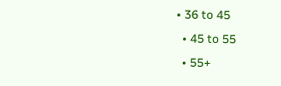• 36 to 45
  • 45 to 55
  • 55+